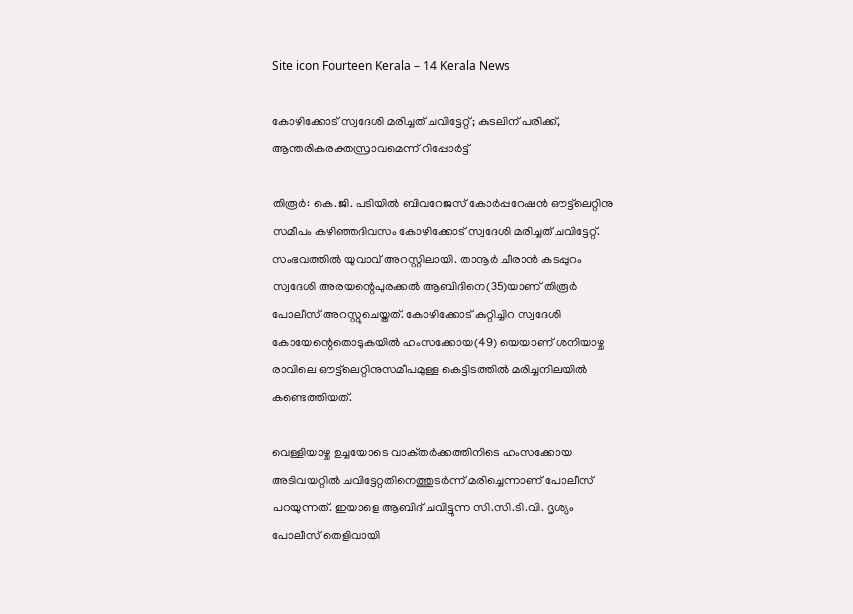Site icon Fourteen Kerala – 14 Kerala News

കോഴിക്കോട് സ്വദേശി മരിച്ചത്‌ ചവിട്ടേറ്റ്; കുടലിന് പരിക്ക്, ആന്തരികരക്തസ്രാവമെന്ന് റിപ്പോർട്ട്

തിരൂർ: കെ.ജി. പടിയിൽ ബിവറേജസ് കോർപ്പറേഷൻ ഔട്ട്‌ലെറ്റിനു സമീപം കഴിഞ്ഞദിവസം കോഴിക്കോട് സ്വദേശി മരിച്ചത്‌ ചവിട്ടേറ്റ്. സംഭവത്തിൽ യുവാവ് അറസ്റ്റിലായി. താനൂർ ചീരാൻ കടപ്പുറം സ്വദേശി അരയന്റെപുരക്കൽ ആബിദിനെ(35)യാണ് തിരൂർ പോലീസ് അറസ്റ്റുചെയ്തത്. കോഴിക്കോട് കുറ്റിച്ചിറ സ്വദേശി കോയേന്റെതൊടുകയിൽ ഹംസക്കോയ(49) യെയാണ് ശനിയാഴ്ച രാവിലെ ഔട്ട്‌ലെറ്റിനുസമീപമുള്ള കെട്ടിടത്തിൽ മരിച്ചനിലയിൽ കണ്ടെത്തിയത്.

വെള്ളിയാഴ്ച ഉച്ചയോടെ വാക്‌തർക്കത്തിനിടെ ഹംസക്കോയ അടിവയറ്റിൽ ചവിട്ടേറ്റതിനെത്തുടർന്ന് മരിച്ചെന്നാണ് പോലീസ് പറയുന്നത്. ഇയാളെ ആബിദ് ചവിട്ടുന്ന സി.സി.ടി.വി. ദൃശ്യം പോലീസ് തെളിവായി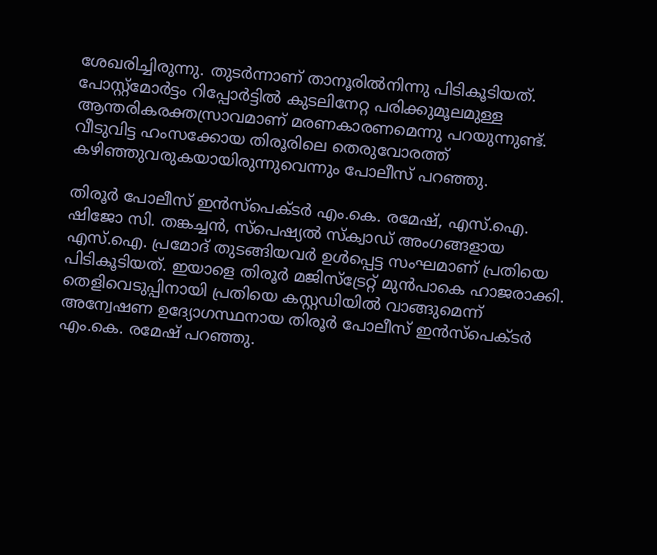ശേഖരിച്ചിരുന്നു. തുടർന്നാണ് താനൂരിൽനിന്നു പിടികൂടിയത്. പോസ്റ്റ്മോർട്ടം റിപ്പോർട്ടിൽ കുടലിനേറ്റ പരിക്കുമൂലമുള്ള ആന്തരികരക്തസ്രാവമാണ് മരണകാരണമെന്നു പറയുന്നുണ്ട്. വീടുവിട്ട ഹംസക്കോയ തിരൂരിലെ തെരുവോരത്ത് കഴിഞ്ഞുവരുകയായിരുന്നുവെന്നും പോലീസ് പറഞ്ഞു.

തിരൂർ പോലീസ് ഇൻസ്‌പെക്ടർ എം.കെ. രമേഷ്, എസ്.ഐ. ഷിജോ സി. തങ്കച്ചൻ, സ്‌പെഷ്യൽ സ്‌ക്വാഡ് അംഗങ്ങളായ എസ്.ഐ. പ്രമോദ് തുടങ്ങിയവർ ഉൾപ്പെട്ട സംഘമാണ് പ്രതിയെ പിടികൂടിയത്. ഇയാളെ തിരൂർ മജിസ്ട്രേറ്റ് മുൻപാകെ ഹാജരാക്കി. തെളിവെടുപ്പിനായി പ്രതിയെ കസ്റ്റഡിയിൽ വാങ്ങുമെന്ന് അന്വേഷണ ഉദ്യോഗസ്ഥനായ തിരൂർ പോലീസ് ഇൻസ്‌പെക്ടർ എം.കെ. രമേഷ് പറഞ്ഞു.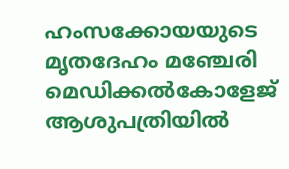ഹംസക്കോയയുടെ മൃതദേഹം മഞ്ചേരി മെഡിക്കൽകോളേജ്‌ ആശുപത്രിയിൽ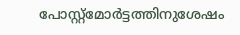പോസ്റ്റ്മോർട്ടത്തിനുശേഷം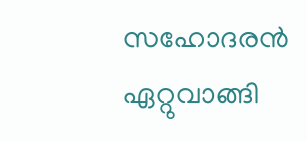സഹോദരൻ ഏറ്റുവാങ്ങി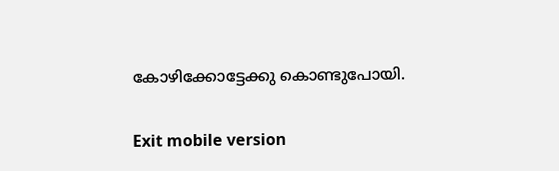കോഴിക്കോട്ടേക്കു കൊണ്ടുപോയി.

Exit mobile version